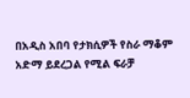በአዲስ አበባ የታክሲዎች የስራ ማቆም አድማ ይደረጋል የሚል ፍራቻ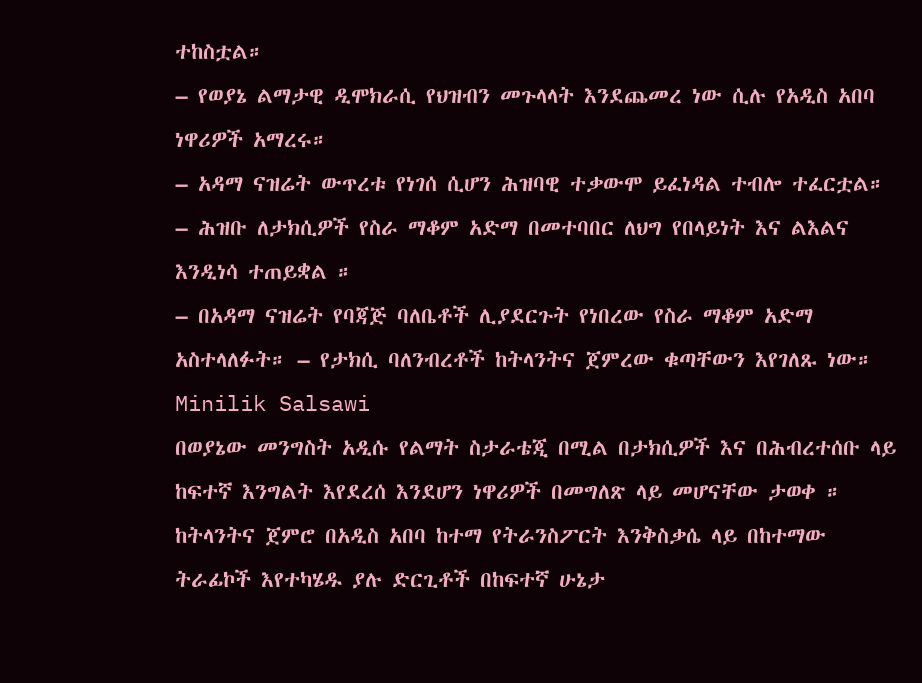ተከስቷል።
– የወያኔ ልማታዊ ዲሞክራሲ የህዝብን መጉላላት እንደጨመረ ነው ሲሉ የአዲስ አበባ ነዋሪዎች አማረሩ።
– አዳማ ናዝሬት ውጥረቱ የነገሰ ሲሆን ሕዝባዊ ተቃውሞ ይፈነዳል ተብሎ ተፈርቷል።
– ሕዝቡ ለታክሲዎች የስራ ማቆም አድማ በመተባበር ለህግ የበላይነት እና ልእልና እንዲነሳ ተጠይቋል ።
– በአዳማ ናዝሬት የባጃጅ ባለቤቶች ሊያደርጉት የነበረው የስራ ማቆም አድማ አስተላለፉት። – የታክሲ ባለንብረቶች ከትላንትና ጀምረው ቁጣቸውን እየገለጹ ነው።
Minilik Salsawi
በወያኔው መንግስት አዲሱ የልማት ስታራቴጂ በሚል በታክሲዎች እና በሕብረተሰቡ ላይ ከፍተኛ እንግልት እየደረሰ እንደሆን ነዋሪዎች በመግለጽ ላይ መሆናቸው ታወቀ ። ከትላንትና ጀምሮ በአዲስ አበባ ከተማ የትራንስፖርት እንቅስቃሴ ላይ በከተማው ትራፊኮች እየተካሄዱ ያሉ ድርጊቶች በከፍተኛ ሁኔታ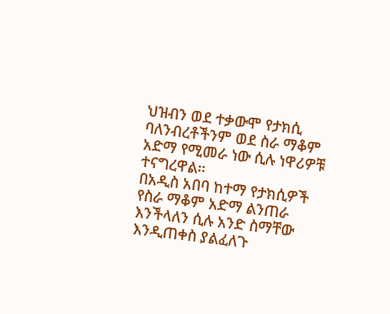ህዝብን ወደ ተቃውሞ የታክሲ ባለንብረቶችንም ወደ ስራ ማቆም አድማ የሚመራ ነው ሲሉ ነዋሪዎቹ ተናግረዋል።
በአዲስ አበባ ከተማ የታክሲዎች የስራ ማቆም አድማ ልንጠራ እንችላለን ሲሉ አንድ ስማቸው እንዲጠቀስ ያልፈለጉ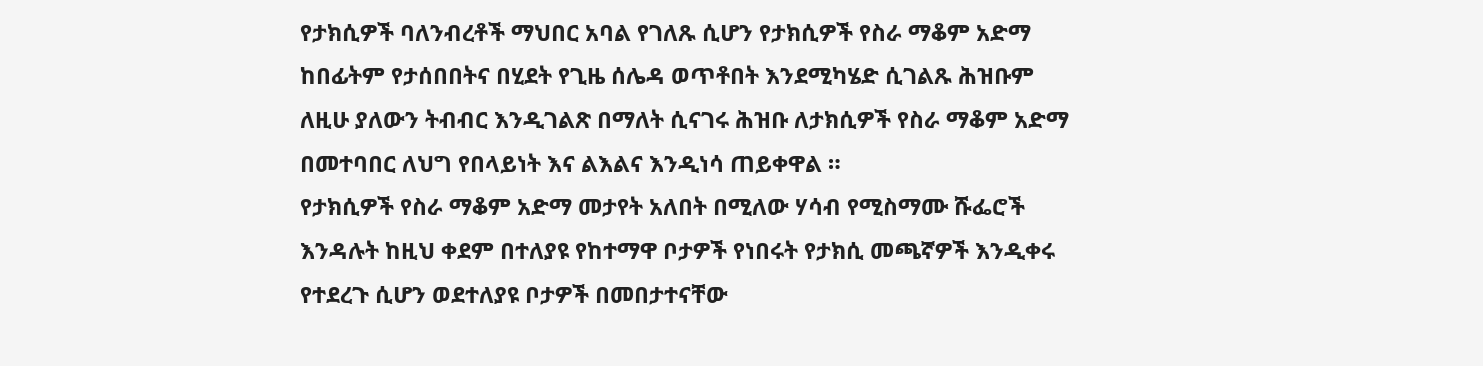የታክሲዎች ባለንብረቶች ማህበር አባል የገለጹ ሲሆን የታክሲዎች የስራ ማቆም አድማ ከበፊትም የታሰበበትና በሂደት የጊዜ ሰሌዳ ወጥቶበት እንደሚካሄድ ሲገልጹ ሕዝቡም ለዚሁ ያለውን ትብብር እንዲገልጽ በማለት ሲናገሩ ሕዝቡ ለታክሲዎች የስራ ማቆም አድማ በመተባበር ለህግ የበላይነት እና ልእልና እንዲነሳ ጠይቀዋል ።
የታክሲዎች የስራ ማቆም አድማ መታየት አለበት በሚለው ሃሳብ የሚስማሙ ሹፌሮች እንዳሉት ከዚህ ቀደም በተለያዩ የከተማዋ ቦታዎች የነበሩት የታክሲ መጫኛዎች እንዲቀሩ የተደረጉ ሲሆን ወደተለያዩ ቦታዎች በመበታተናቸው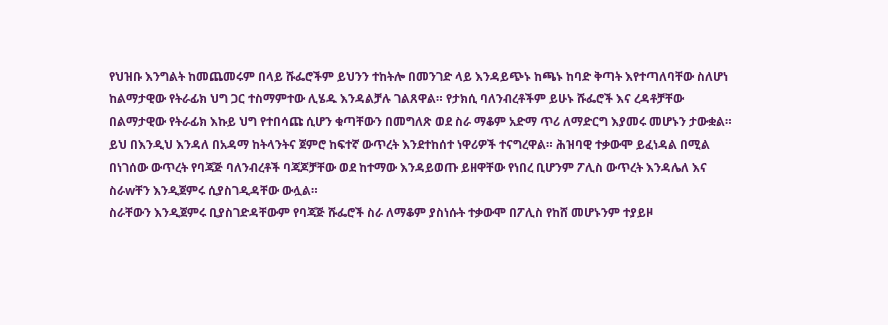የህዝቡ እንግልት ከመጨመሩም በላይ ሹፌሮችም ይህንን ተከትሎ በመንገድ ላይ እንዳይጭኑ ከጫኑ ከባድ ቅጣት እየተጣለባቸው ስለሆነ ከልማታዊው የትራፊክ ህግ ጋር ተስማምተው ሊሄዱ እንዳልቻሉ ገልጸዋል። የታክሲ ባለንብረቶችም ይሁኑ ሹፌሮች እና ረዳቶቻቸው በልማታዊው የትራፊክ እኩይ ህግ የተበሳጩ ሲሆን ቁጣቸውን በመግለጽ ወደ ስራ ማቆም አድማ ጥሪ ለማድርግ እያመሩ መሆኑን ታውቋል።
ይህ በእንዲህ እንዳለ በአዳማ ከትላንትና ጀምሮ ከፍተኛ ውጥረት እንደተከሰተ ነዋሪዎች ተናግረዋል። ሕዝባዊ ተቃውሞ ይፈነዳል በሚል በነገሰው ውጥረት የባጃጅ ባለንብረቶች ባጃጆቻቸው ወደ ከተማው እንዳይወጡ ይዘዋቸው የነበረ ቢሆንም ፖሊስ ውጥረት እንዳሌለ እና ስራwቸን እንዲጀምሩ ሲያስገዲዳቸው ውሏል።
ስራቸውን እንዲጀምሩ ቢያስገድዳቸውም የባጃጅ ሹፌሮች ስራ ለማቆም ያስነሱት ተቃውሞ በፖሊስ የከሸ መሆኑንም ተያይዞ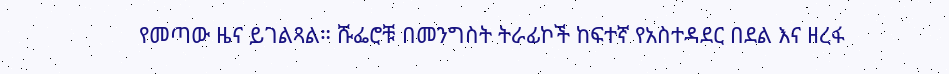የመጣው ዜና ይገልጻል። ሹፌሮቹ በመንግስት ትራፊኮች ከፍተኛ የአስተዳደር በደል እና ዘረፋ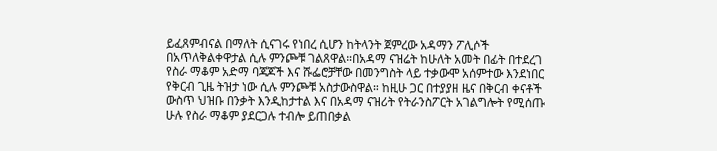ይፈጸምብናል በማለት ሲናገሩ የነበረ ሲሆን ከትላንት ጀምረው አዳማን ፖሊሶች በአጥለቅልቀዋታል ሲሉ ምንጮቹ ገልጸዋል።በአዳማ ናዝሬት ከሁለት አመት በፊት በተደረገ የስራ ማቆም አድማ ባጃጆች እና ሹፌሮቻቸው በመንግስት ላይ ተቃውሞ አሰምተው እንደነበር የቅርብ ጊዜ ትዝታ ነው ሲሉ ምንጮቹ አስታውስዋል። ከዚሁ ጋር በተያያዘ ዜና በቅርብ ቀናቶች ውስጥ ህዝቡ በንቃት እንዲከታተል እና በአዳማ ናዝሪት የትራንስፖርት አገልግሎት የሚሰጡ ሁሉ የስራ ማቆም ያደርጋሉ ተብሎ ይጠበቃል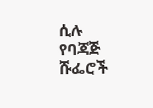ሲሉ የባጃጅ ሹፌሮች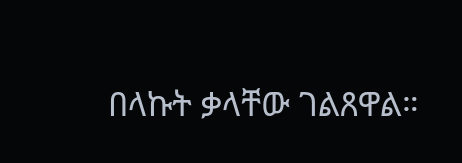በላኩት ቃላቸው ገልጸዋል።